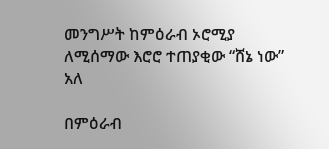መንግሥት ከምዕራብ ኦሮሚያ ለሚሰማው እሮሮ ተጠያቂው “ሸኔ ነው” አለ

በምዕራብ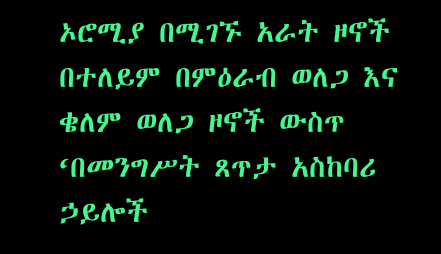ኦሮሚያ በሚገኙ አራት ዞኖች በተለይም በምዕራብ ወለጋ እና ቄለም ወለጋ ዞኖች ውስጥ ‘በመንግሥት ጸጥታ አስከባሪ ኃይሎች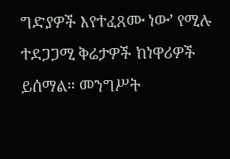ግድያዎች እየተፈጸሙ ነው’ የሚሉ ተደጋጋሚ ቅሬታዎች ከነዋሪዎች ይሰማል። መንግሥት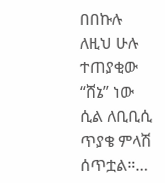በበኩሉ ለዚህ ሁሉ ተጠያቂው “ሸኔ” ነው ሲል ለቢቢሲ ጥያቄ ምላሽ ሰጥቷል።…